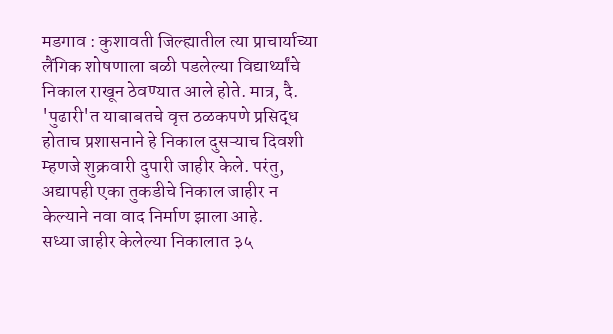मडगाव : कुशावती जिल्ह्यातील त्या प्राचार्याच्या लैंगिक शोषणाला बळी पडलेल्या विद्यार्थ्यांचे निकाल राखून ठेवण्यात आले होते. मात्र, दै. 'पुढारी'त याबाबतचे वृत्त ठळकपणे प्रसिद्ध होताच प्रशासनाने हे निकाल दुसऱ्याच दिवशी म्हणजे शुक्रवारी दुपारी जाहीर केले. परंतु, अद्यापही एका तुकडीचे निकाल जाहीर न केल्याने नवा वाद निर्माण झाला आहे.
सध्या जाहीर केलेल्या निकालात ३५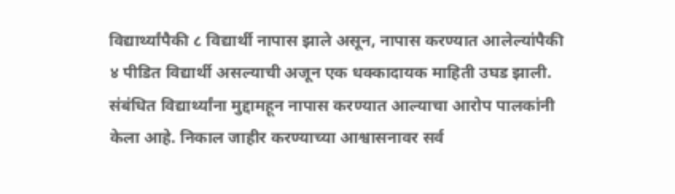विद्यार्थ्यांपैकी ८ विद्यार्थी नापास झाले असून, नापास करण्यात आलेल्यांपैकी ४ पीडित विद्यार्थी असल्याची अजून एक धक्कादायक माहिती उघड झाली. संबंधित विद्यार्थ्यांना मुद्दामहून नापास करण्यात आल्याचा आरोप पालकांनी केला आहे. निकाल जाहीर करण्याच्या आश्वासनावर सर्व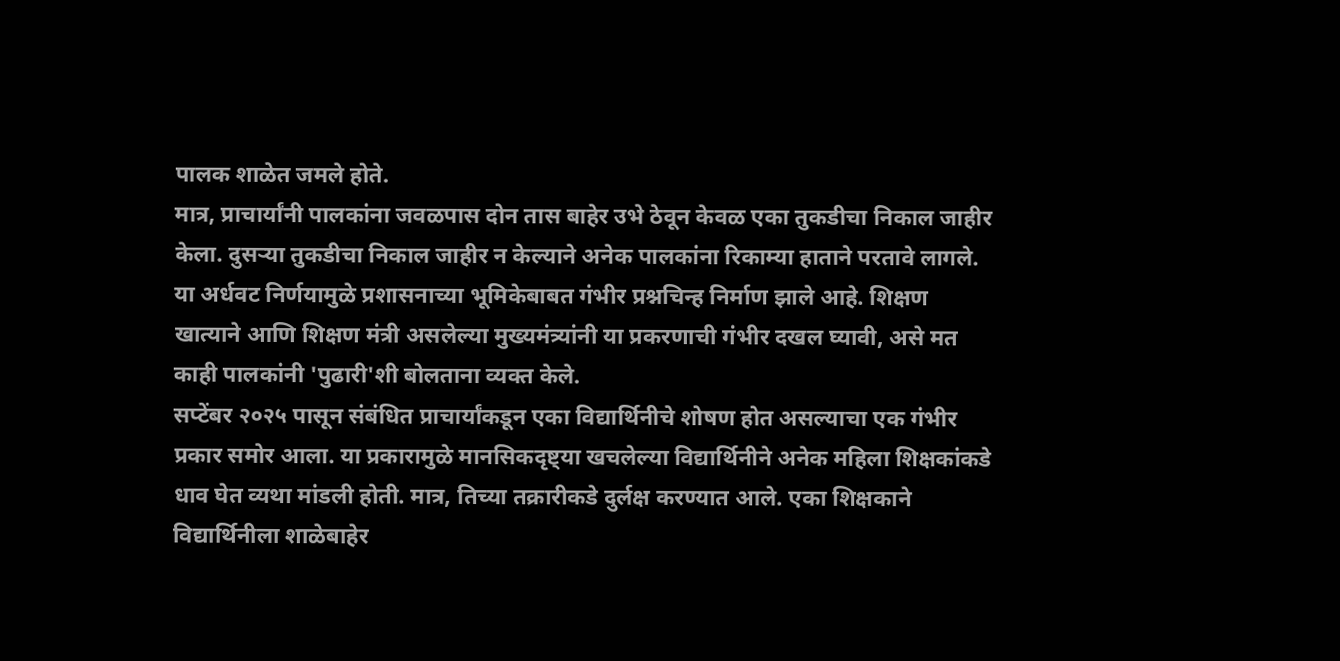पालक शाळेत जमले होते.
मात्र, प्राचार्यांनी पालकांना जवळपास दोन तास बाहेर उभे ठेवून केवळ एका तुकडीचा निकाल जाहीर केला. दुसऱ्या तुकडीचा निकाल जाहीर न केल्याने अनेक पालकांना रिकाम्या हाताने परतावे लागले. या अर्धवट निर्णयामुळे प्रशासनाच्या भूमिकेबाबत गंभीर प्रश्नचिन्ह निर्माण झाले आहे. शिक्षण खात्याने आणि शिक्षण मंत्री असलेल्या मुख्यमंत्र्यांनी या प्रकरणाची गंभीर दखल घ्यावी, असे मत काही पालकांनी 'पुढारी'शी बोलताना व्यक्त केले.
सप्टेंबर २०२५ पासून संबंधित प्राचार्यांकडून एका विद्यार्थिनीचे शोषण होत असल्याचा एक गंभीर प्रकार समोर आला. या प्रकारामुळे मानसिकदृष्ट्या खचलेल्या विद्यार्थिनीने अनेक महिला शिक्षकांकडे धाव घेत व्यथा मांडली होती. मात्र, तिच्या तक्रारीकडे दुर्लक्ष करण्यात आले. एका शिक्षकाने विद्यार्थिनीला शाळेबाहेर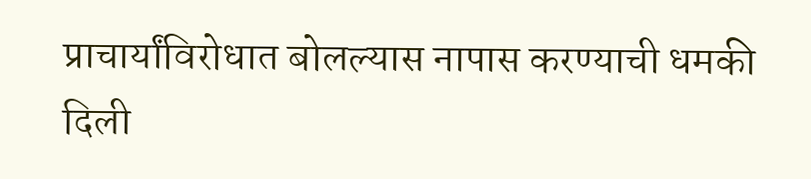प्राचार्यांविरोधात बोलल्यास नापास करण्याची धमकी दिली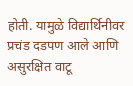होती. यामुळे विद्यार्थिनीवर प्रचंड दडपण आले आणि असुरक्षित वाटू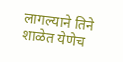लागल्याने तिने शाळेत येणेच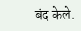बंद केले.